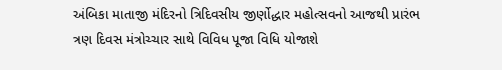અંબિકા માતાજી મંદિરનો ત્રિદિવસીય જીર્ણોદ્ધાર મહોત્સવનો આજથી પ્રારંભ
ત્રણ દિવસ મંત્રોચ્ચાર સાથે વિવિધ પૂજા વિધિ યોજાશે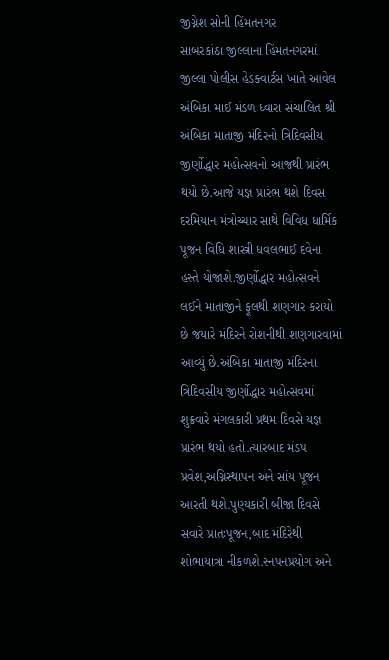જીગ્નેશ સોની હિંમતનગર
સાબરકાંઠા જીલ્લાના હિંમતનગરમાં જીલ્લા પોલીસ હેડક્વાર્ટસ ખાતે આવેલ અંબિકા માઈ મંડળ ધ્વારા સંચાલિત શ્રી અંબિકા માતાજી મંદિરનો ત્રિદિવસીય જીર્ણોદ્ધાર મહોત્સવનો આજથી પ્રારંભ થયો છે.આજે યજ્ઞ પ્રારંભ થશે દિવસ દરમિયાન મંત્રોચ્ચાર સાથે વિવિધ ધાર્મિક પૂજન વિધિ શાસ્ત્રી ધવલભાઈ દવેના હસ્તે યોજાશે.જીર્ણોદ્ધાર મહોત્સવને લઈને માતાજીને ફૂલથી શણગાર કરાયો છે જયારે મંદિરને રોશનીથી શણગારવામાં આવ્યું છે.અંબિકા માતાજી મંદિરના ત્રિદિવસીય જીર્ણોદ્ધાર મહોત્સવમાં શુક્રવારે મંગલકારી પ્રથમ દિવસે યજ્ઞ પ્રારંભ થયો હતો.ત્યારબાદ મંડપ પ્રવેશ,અગ્નિસ્થાપન અને સાંય પૂજન આરતી થશે.પુણ્યકારી બીજા દિવસે સવારે પ્રાતઃપૂજન,બાદ મંદિરેથી શોભાયાત્રા નીકળશે.સ્નપનપ્રયોગ અને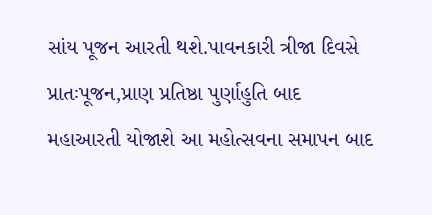સાંય પૂજન આરતી થશે.પાવનકારી ત્રીજા દિવસે પ્રાતઃપૂજન,પ્રાણ પ્રતિષ્ઠા પુર્ણાહુતિ બાદ મહાઆરતી યોજાશે આ મહોત્સવના સમાપન બાદ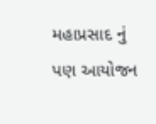મહાપ્રસાદ નું પણ આયોજન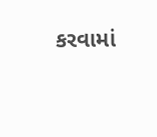કરવામાં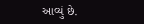આવ્યું છે.